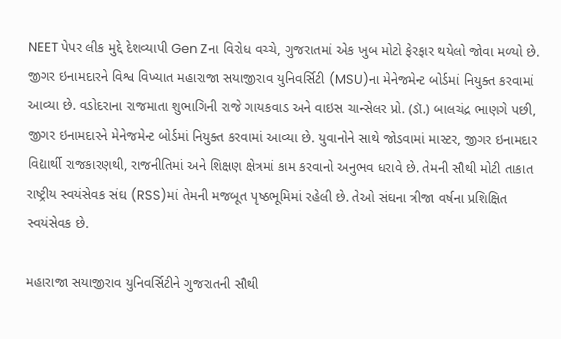NEET પેપર લીક મુદ્દે દેશવ્યાપી Gen Zના વિરોધ વચ્ચે, ગુજરાતમાં એક ખુબ મોટો ફેરફાર થયેલો જોવા મળ્યો છે. જીગર ઇનામદારને વિશ્વ વિખ્યાત મહારાજા સયાજીરાવ યુનિવર્સિટી (MSU)ના મેનેજમેન્ટ બોર્ડમાં નિયુક્ત કરવામાં આવ્યા છે. વડોદરાના રાજમાતા શુભાગિની રાજે ગાયકવાડ અને વાઇસ ચાન્સેલર પ્રો. (ડૉ.) બાલચંદ્ર ભાણગે પછી, જીગર ઇનામદારને મેનેજમેન્ટ બોર્ડમાં નિયુક્ત કરવામાં આવ્યા છે. યુવાનોને સાથે જોડવામાં માસ્ટર, જીગર ઇનામદાર વિદ્યાર્થી રાજકારણથી, રાજનીતિમાં અને શિક્ષણ ક્ષેત્રમાં કામ કરવાનો અનુભવ ધરાવે છે. તેમની સૌથી મોટી તાકાત રાષ્ટ્રીય સ્વયંસેવક સંઘ (RSS)માં તેમની મજબૂત પૃષ્ઠભૂમિમાં રહેલી છે. તેઓ સંઘના ત્રીજા વર્ષના પ્રશિક્ષિત સ્વયંસેવક છે.

મહારાજા સયાજીરાવ યુનિવર્સિટીને ગુજરાતની સૌથી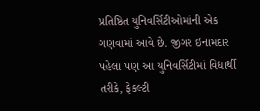પ્રતિષ્ઠિત યુનિવર્સિટીઓમાંની એક ગણવામાં આવે છે. જીગર ઇનામદાર પહેલા પણ આ યુનિવર્સિટીમાં વિદ્યાર્થી તરીકે, ફેકલ્ટી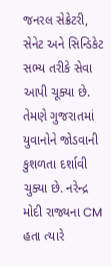જનરલ સેક્રેટરી, સેનેટ અને સિન્ડિકેટ સભ્ય તરીકે સેવા આપી ચૂક્યા છે. તેમણે ગુજરાતમાં યુવાનોને જોડવાની કુશળતા દર્શાવી ચુક્યા છે. નરેન્દ્ર મોદી રાજ્યના CM હતા ત્યારે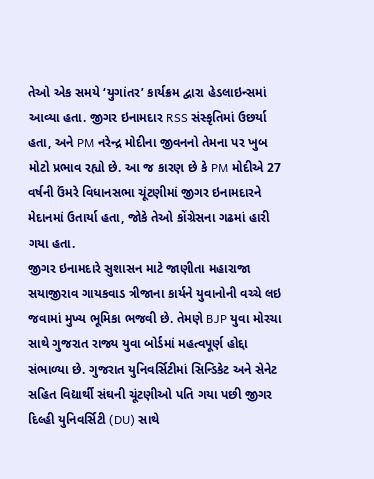તેઓ એક સમયે ‘યુગાંતર’ કાર્યક્રમ દ્વારા હેડલાઇન્સમાં આવ્યા હતા. જીગર ઇનામદાર RSS સંસ્કૃતિમાં ઉછર્યા હતા, અને PM નરેન્દ્ર મોદીના જીવનનો તેમના પર ખુબ મોટો પ્રભાવ રહ્યો છે. આ જ કારણ છે કે PM મોદીએ 27 વર્ષની ઉંમરે વિધાનસભા ચૂંટણીમાં જીગર ઇનામદારને મેદાનમાં ઉતાર્યા હતા, જોકે તેઓ કોંગ્રેસના ગઢમાં હારી ગયા હતા.
જીગર ઇનામદારે સુશાસન માટે જાણીતા મહારાજા સયાજીરાવ ગાયકવાડ ત્રીજાના કાર્યને યુવાનોની વચ્ચે લઇ જવામાં મુખ્ય ભૂમિકા ભજવી છે. તેમણે BJP યુવા મોરચા સાથે ગુજરાત રાજ્ય યુવા બોર્ડમાં મહત્વપૂર્ણ હોદ્દા સંભાળ્યા છે. ગુજરાત યુનિવર્સિટીમાં સિન્ડિકેટ અને સેનેટ સહિત વિદ્યાર્થી સંઘની ચૂંટણીઓ પતિ ગયા પછી જીગર દિલ્હી યુનિવર્સિટી (DU) સાથે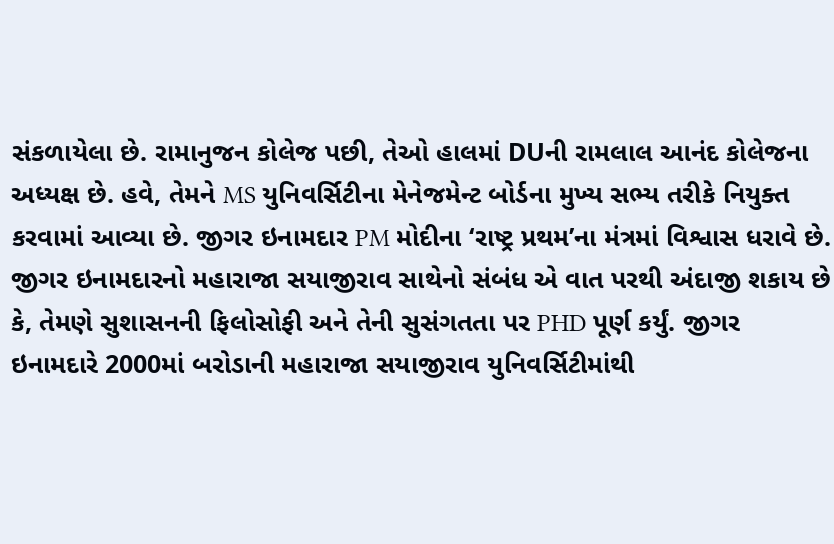સંકળાયેલા છે. રામાનુજન કોલેજ પછી, તેઓ હાલમાં DUની રામલાલ આનંદ કોલેજના અધ્યક્ષ છે. હવે, તેમને MS યુનિવર્સિટીના મેનેજમેન્ટ બોર્ડના મુખ્ય સભ્ય તરીકે નિયુક્ત કરવામાં આવ્યા છે. જીગર ઇનામદાર PM મોદીના ‘રાષ્ટ્ર પ્રથમ’ના મંત્રમાં વિશ્વાસ ધરાવે છે.
જીગર ઇનામદારનો મહારાજા સયાજીરાવ સાથેનો સંબંધ એ વાત પરથી અંદાજી શકાય છે કે, તેમણે સુશાસનની ફિલોસોફી અને તેની સુસંગતતા પર PHD પૂર્ણ કર્યું. જીગર ઇનામદારે 2000માં બરોડાની મહારાજા સયાજીરાવ યુનિવર્સિટીમાંથી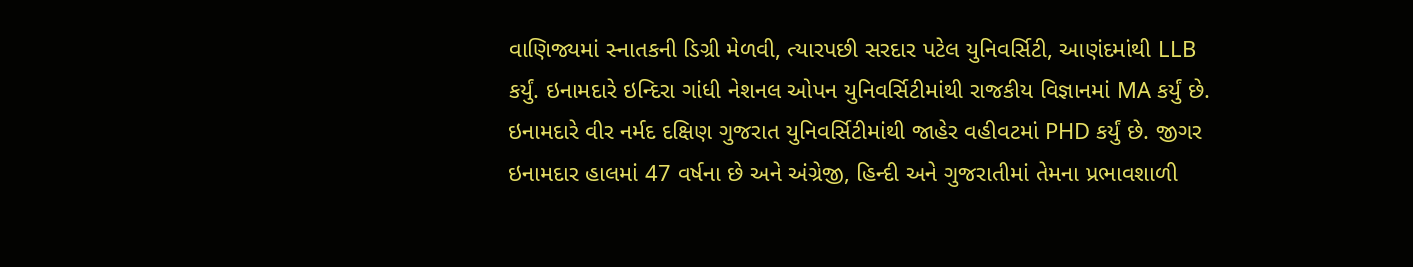વાણિજ્યમાં સ્નાતકની ડિગ્રી મેળવી, ત્યારપછી સરદાર પટેલ યુનિવર્સિટી, આણંદમાંથી LLB કર્યું. ઇનામદારે ઇન્દિરા ગાંધી નેશનલ ઓપન યુનિવર્સિટીમાંથી રાજકીય વિજ્ઞાનમાં MA કર્યું છે. ઇનામદારે વીર નર્મદ દક્ષિણ ગુજરાત યુનિવર્સિટીમાંથી જાહેર વહીવટમાં PHD કર્યું છે. જીગર ઇનામદાર હાલમાં 47 વર્ષના છે અને અંગ્રેજી, હિન્દી અને ગુજરાતીમાં તેમના પ્રભાવશાળી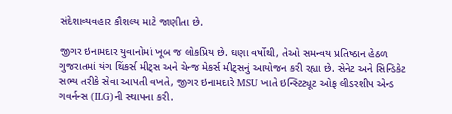સંદેશાવ્યવહાર કૌશલ્ય માટે જાણીતા છે.

જીગર ઇનામદાર યુવાનોમાં ખૂબ જ લોકપ્રિય છે. ઘણા વર્ષોથી, તેઓ સમન્વય પ્રતિષ્ઠાન હેઠળ ગુજરાતમાં યંગ થિંકર્સ મીટ્સ અને ચેન્જ મેકર્સ મીટ્સનું આયોજન કરી રહ્યા છે. સેનેટ અને સિન્ડિકેટ સભ્ય તરીકે સેવા આપતી વખતે, જીગર ઇનામદારે MSU ખાતે ઇન્સ્ટિટ્યૂટ ઓફ લીડરશીપ એન્ડ ગવર્નન્સ (ILG)ની સ્થાપના કરી.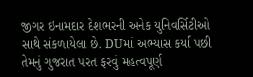જીગર ઇનામદાર દેશભરની અનેક યુનિવર્સિટીઓ સાથે સંકળાયેલા છે. DUમાં અભ્યાસ કર્યા પછી તેમનું ગુજરાત પરત ફરવું મહત્વપૂર્ણ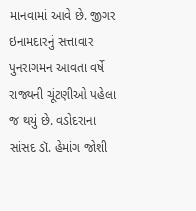માનવામાં આવે છે. જીગર ઇનામદારનું સત્તાવાર પુનરાગમન આવતા વર્ષે રાજ્યની ચૂંટણીઓ પહેલા જ થયું છે. વડોદરાના સાંસદ ડૉ. હેમાંગ જોશી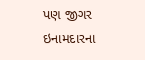પણ જીગર ઇનામદારના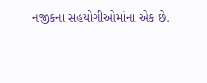નજીકના સહયોગીઓમાંના એક છે.